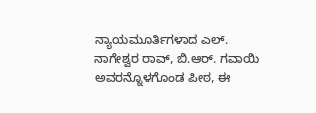ನ್ಯಾಯಮೂರ್ತಿಗಳಾದ ಎಲ್. ನಾಗೇಶ್ವರ ರಾವ್, ಬಿ.ಆರ್. ಗವಾಯಿ ಅವರನ್ನೊಳಗೊಂಡ ಪೀಠ, ಈ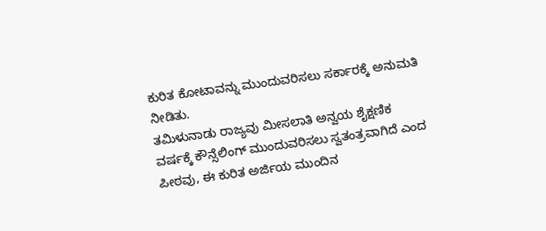ಕುರಿತ ಕೋಟಾವನ್ನು ಮುಂದುವರಿಸಲು ಸರ್ಕಾರಕ್ಕೆ ಅನುಮತಿ ನೀಡಿತು.
ತಮಿಳುನಾಡು ರಾಜ್ಯವು ಮೀಸಲಾತಿ ಅನ್ವಯ ಶೈಕ್ಷಣಿಕ ವರ್ಷಕ್ಕೆ ಕೌನ್ಸೆಲಿಂಗ್ ಮುಂದುವರಿಸಲು ಸ್ವತಂತ್ರವಾಗಿದೆ ಎಂದ ಪೀಠವು, ಈ ಕುರಿತ ಅರ್ಜಿಯ ಮುಂದಿನ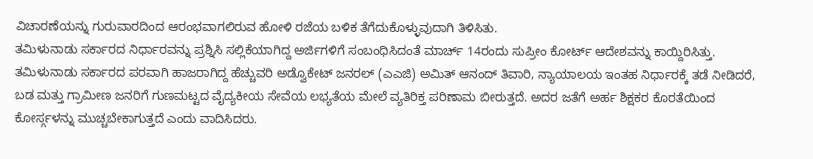ವಿಚಾರಣೆಯನ್ನು ಗುರುವಾರದಿಂದ ಆರಂಭವಾಗಲಿರುವ ಹೋಳಿ ರಜೆಯ ಬಳಿಕ ತೆಗೆದುಕೊಳ್ಳುವುದಾಗಿ ತಿಳಿಸಿತು.
ತಮಿಳುನಾಡು ಸರ್ಕಾರದ ನಿರ್ಧಾರವನ್ನು ಪ್ರಶ್ನಿಸಿ ಸಲ್ಲಿಕೆಯಾಗಿದ್ದ ಅರ್ಜಿಗಳಿಗೆ ಸಂಬಂಧಿಸಿದಂತೆ ಮಾರ್ಚ್ 14ರಂದು ಸುಪ್ರೀಂ ಕೋರ್ಟ್ ಆದೇಶವನ್ನು ಕಾಯ್ದಿರಿಸಿತ್ತು.
ತಮಿಳುನಾಡು ಸರ್ಕಾರದ ಪರವಾಗಿ ಹಾಜರಾಗಿದ್ದ ಹೆಚ್ಚುವರಿ ಅಡ್ವೊಕೇಟ್ ಜನರಲ್ (ಎಎಜಿ) ಅಮಿತ್ ಆನಂದ್ ತಿವಾರಿ, ನ್ಯಾಯಾಲಯ ಇಂತಹ ನಿರ್ಧಾರಕ್ಕೆ ತಡೆ ನೀಡಿದರೆ, ಬಡ ಮತ್ತು ಗ್ರಾಮೀಣ ಜನರಿಗೆ ಗುಣಮಟ್ಟದ ವೈದ್ಯಕೀಯ ಸೇವೆಯ ಲಭ್ಯತೆಯ ಮೇಲೆ ವ್ಯತಿರಿಕ್ತ ಪರಿಣಾಮ ಬೀರುತ್ತದೆ. ಅದರ ಜತೆಗೆ ಅರ್ಹ ಶಿಕ್ಷಕರ ಕೊರತೆಯಿಂದ ಕೋರ್ಸ್ಗಳನ್ನು ಮುಚ್ಚಬೇಕಾಗುತ್ತದೆ ಎಂದು ವಾದಿಸಿದರು.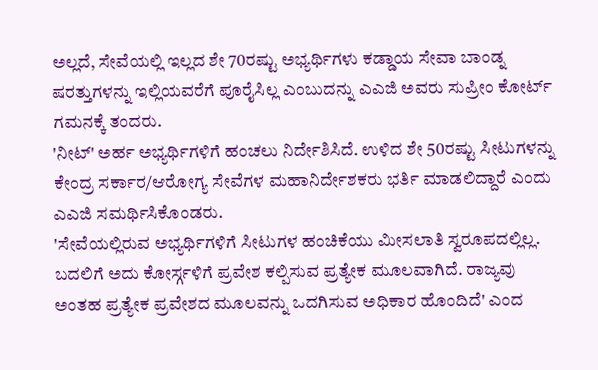ಅಲ್ಲದೆ, ಸೇವೆಯಲ್ಲಿ ಇಲ್ಲದ ಶೇ 70ರಷ್ಟು ಅಭ್ಯರ್ಥಿಗಳು ಕಡ್ಡಾಯ ಸೇವಾ ಬಾಂಡ್ನ ಷರತ್ತುಗಳನ್ನು ಇಲ್ಲಿಯವರೆಗೆ ಪೂರೈಸಿಲ್ಲ ಎಂಬುದನ್ನು ಎಎಜಿ ಅವರು ಸುಪ್ರೀಂ ಕೋರ್ಟ್ ಗಮನಕ್ಕೆ ತಂದರು.
'ನೀಟ್' ಅರ್ಹ ಅಭ್ಯರ್ಥಿಗಳಿಗೆ ಹಂಚಲು ನಿರ್ದೇಶಿಸಿದೆ. ಉಳಿದ ಶೇ 50ರಷ್ಟು ಸೀಟುಗಳನ್ನು ಕೇಂದ್ರ ಸರ್ಕಾರ/ಆರೋಗ್ಯ ಸೇವೆಗಳ ಮಹಾನಿರ್ದೇಶಕರು ಭರ್ತಿ ಮಾಡಲಿದ್ದಾರೆ ಎಂದು ಎಎಜಿ ಸಮರ್ಥಿಸಿಕೊಂಡರು.
'ಸೇವೆಯಲ್ಲಿರುವ ಅಭ್ಯರ್ಥಿಗಳಿಗೆ ಸೀಟುಗಳ ಹಂಚಿಕೆಯು ಮೀಸಲಾತಿ ಸ್ವರೂಪದಲ್ಲಿಲ್ಲ. ಬದಲಿಗೆ ಅದು ಕೋರ್ಸ್ಗಳಿಗೆ ಪ್ರವೇಶ ಕಲ್ಪಿಸುವ ಪ್ರತ್ಯೇಕ ಮೂಲವಾಗಿದೆ. ರಾಜ್ಯವು ಅಂತಹ ಪ್ರತ್ಯೇಕ ಪ್ರವೇಶದ ಮೂಲವನ್ನು ಒದಗಿಸುವ ಅಧಿಕಾರ ಹೊಂದಿದೆ' ಎಂದ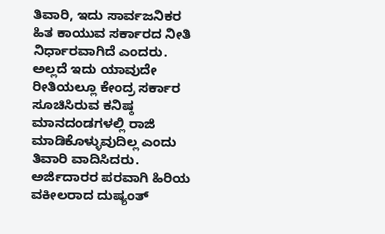ತಿವಾರಿ, ಇದು ಸಾರ್ವಜನಿಕರ ಹಿತ ಕಾಯುವ ಸರ್ಕಾರದ ನೀತಿ ನಿರ್ಧಾರವಾಗಿದೆ ಎಂದರು. ಅಲ್ಲದೆ ಇದು ಯಾವುದೇ ರೀತಿಯಲ್ಲೂ ಕೇಂದ್ರ ಸರ್ಕಾರ ಸೂಚಿಸಿರುವ ಕನಿಷ್ಠ ಮಾನದಂಡಗಳಲ್ಲಿ ರಾಜಿ ಮಾಡಿಕೊಳ್ಳುವುದಿಲ್ಲ ಎಂದು ತಿವಾರಿ ವಾದಿಸಿದರು.
ಅರ್ಜಿದಾರರ ಪರವಾಗಿ ಹಿರಿಯ ವಕೀಲರಾದ ದುಷ್ಯಂತ್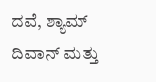ದವೆ, ಶ್ಯಾಮ್ ದಿವಾನ್ ಮತ್ತು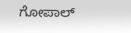ಗೋಪಾಲ್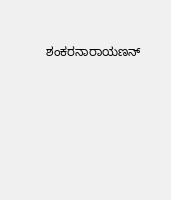ಶಂಕರನಾರಾಯಣನ್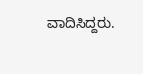ವಾದಿಸಿದ್ದರು.